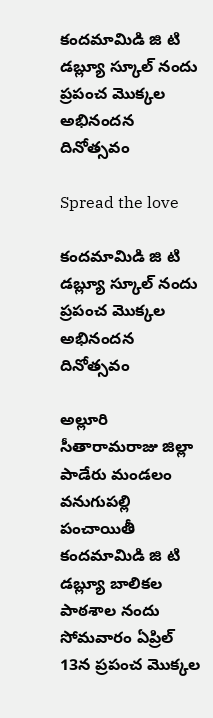కందమామిడి జి టి డబ్ల్యూ స్కూల్ నందు ప్రపంచ మొక్కల అభినందన దినోత్సవం

Spread the love

కందమామిడి జి టి డబ్ల్యూ స్కూల్ నందు ప్రపంచ మొక్కల అభినందన దినోత్సవం

అల్లూరి సీతారామరాజు జిల్లా పాడేరు మండలం వనుగుపల్లి పంచాయితీ కందమామిడి జి టి డబ్ల్యూ బాలికల పాఠశాల నందు సోమవారం ఏప్రిల్ 13న ప్రపంచ మొక్కల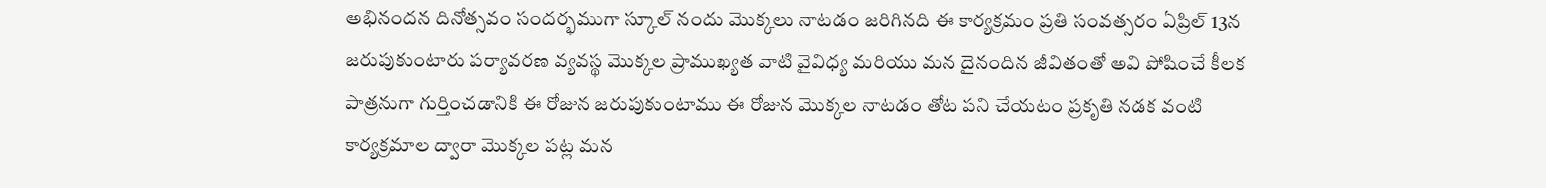అభినందన దినోత్సవం సందర్భముగా స్కూల్ నందు మొక్కలు నాటడం జరిగినది ఈ కార్యక్రమం ప్రతి సంవత్సరం ఏప్రిల్ 13న జరుపుకుంటారు పర్యావరణ వ్యవస్థ మొక్కల ప్రాముఖ్యత వాటి వైవిధ్య మరియు మన దైనందిన జీవితంతో అవి పోషించే కీలక పాత్రనుగా గుర్తించడానికి ఈ రోజున జరుపుకుంటాము ఈ రోజున మొక్కల నాటడం తోట పని చేయటం ప్రకృతి నడక వంటి కార్యక్రమాల ద్వారా మొక్కల పట్ల మన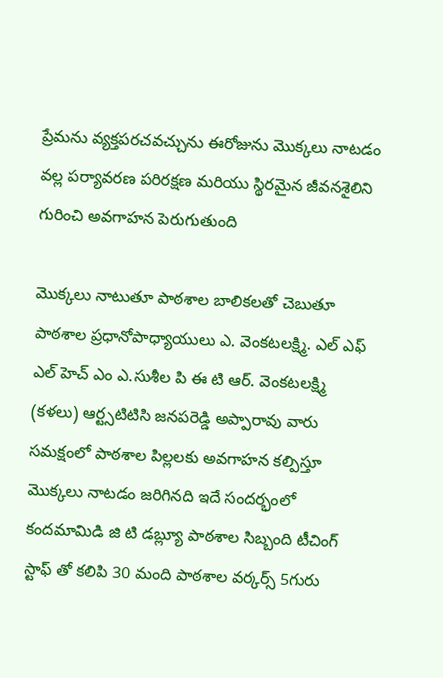ప్రేమను వ్యక్తపరచవచ్చును ఈరోజును మొక్కలు నాటడం వల్ల పర్యావరణ పరిరక్షణ మరియు స్థిరమైన జీవనశైలిని గురించి అవగాహన పెరుగుతుంది

మొక్కలు నాటుతూ పాఠశాల బాలికలతో చెబుతూ పాఠశాల ప్రధానోపాధ్యాయులు ఎ. వెంకటలక్ష్మి. ఎల్ ఎఫ్ ఎల్ హెచ్ ఎం ఎ.సుశీల పి ఈ టి ఆర్. వెంకటలక్ష్మి (కళలు) ఆర్ట్సటిటిసి జనపరెడ్డి అప్పారావు వారు సమక్షంలో పాఠశాల పిల్లలకు అవగాహన కల్పిస్తూ మొక్కలు నాటడం జరిగినది ఇదే సందర్భంలో కందమామిడి జి టి డబ్ల్యూ పాఠశాల సిబ్బంది టీచింగ్ స్టాఫ్ తో కలిపి 30 మంది పాఠశాల వర్కర్స్ 5గురు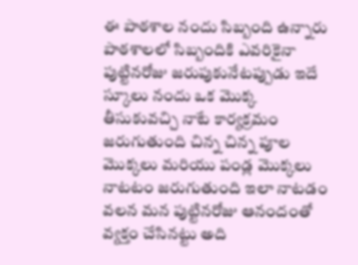ఈ పాఠశాల నందు సిబ్బంది ఉన్నారు పాఠశాలలో సిబ్బందికి ఎవరికైనా పుట్టినరోజు జరుపుకునేటప్పుడు ఇదే స్కూలు నందు ఒక మొక్క తీసుకువచ్చి నాటే కార్యక్రమం జరుగుతుంది చిన్న చిన్న పూల మొక్కలు మరియు పండ్ల మొక్కలు నాటటం జరుగుతుంది ఇలా నాటడం వలన మన పుట్టినరోజు ఆనందంతో వ్యక్తం చేసినట్టు అది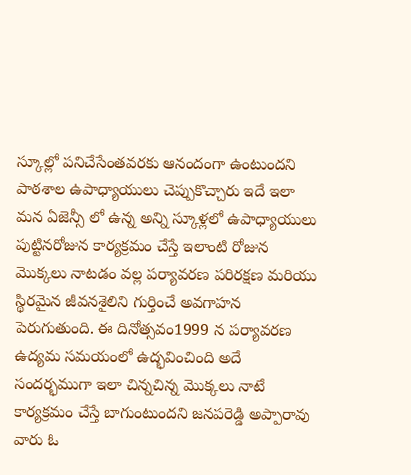స్కూల్లో పనిచేసేంతవరకు ఆనందంగా ఉంటుందని పాఠశాల ఉపాధ్యాయులు చెప్పుకొచ్చారు ఇదే ఇలా మన ఏజెన్సీ లో ఉన్న అన్ని స్కూళ్లలో ఉపాధ్యాయులు పుట్టినరోజున కార్యక్రమం చేస్తే ఇలాంటి రోజున మొక్కలు నాటడం వల్ల పర్యావరణ పరిరక్షణ మరియు స్థిరమైన జీవనశైలిని గుర్తించే అవగాహన పెరుగుతుంది. ఈ దినోత్సవం1999 న పర్యావరణ ఉద్యమ సమయంలో ఉద్భవించింది అదే సందర్భముగా ఇలా చిన్నచిన్న మొక్కలు నాటే కార్యక్రమం చేస్తే బాగుంటుందని జనపరెడ్డి అప్పారావు వారు ఓ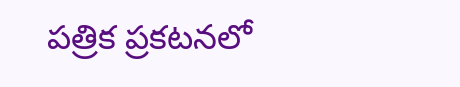పత్రిక ప్రకటనలో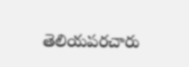తెలియపరచారు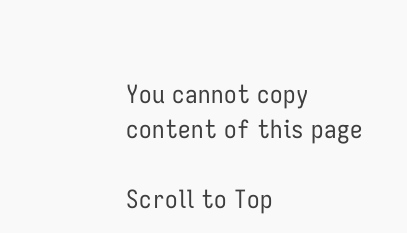You cannot copy content of this page

Scroll to Top